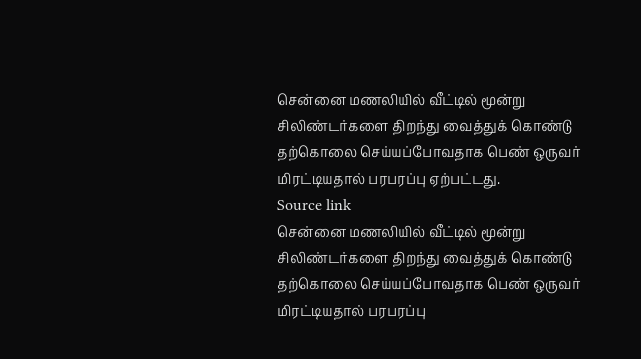சென்னை மணலியில் வீட்டில் மூன்று சிலிண்டர்களை திறந்து வைத்துக் கொண்டு தற்கொலை செய்யப்போவதாக பெண் ஒருவர் மிரட்டியதால் பரபரப்பு ஏற்பட்டது.
Source link
சென்னை மணலியில் வீட்டில் மூன்று சிலிண்டர்களை திறந்து வைத்துக் கொண்டு தற்கொலை செய்யப்போவதாக பெண் ஒருவர் மிரட்டியதால் பரபரப்பு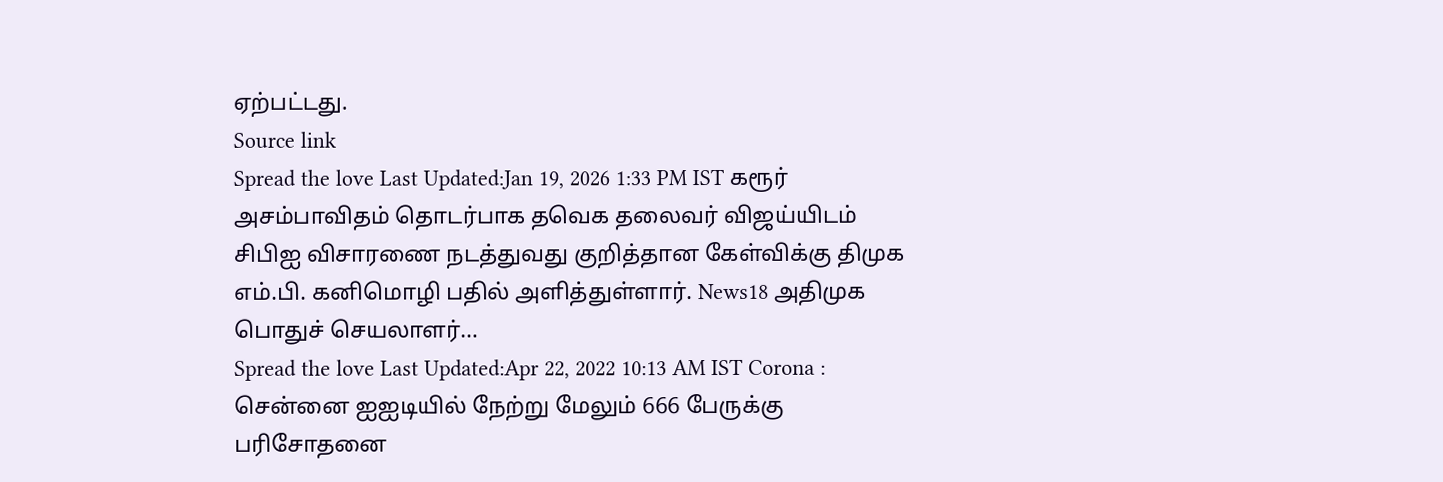ஏற்பட்டது.
Source link
Spread the love Last Updated:Jan 19, 2026 1:33 PM IST கரூர் அசம்பாவிதம் தொடர்பாக தவெக தலைவர் விஜய்யிடம் சிபிஐ விசாரணை நடத்துவது குறித்தான கேள்விக்கு திமுக எம்.பி. கனிமொழி பதில் அளித்துள்ளார். News18 அதிமுக பொதுச் செயலாளர்…
Spread the love Last Updated:Apr 22, 2022 10:13 AM IST Corona : சென்னை ஐஐடியில் நேற்று மேலும் 666 பேருக்கு பரிசோதனை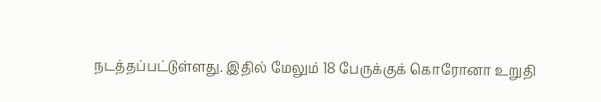நடத்தப்பட்டுள்ளது. இதில் மேலும் 18 பேருக்குக் கொரோனா உறுதி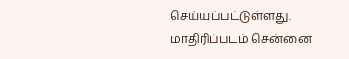செய்யப்பட்டுள்ளது. மாதிரிப்படம் சென்னை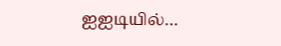ஐஐடியில்…